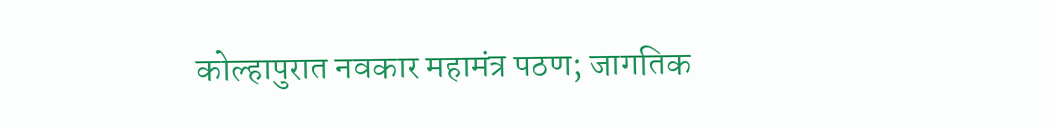कोल्हापुरात नवकार महामंत्र पठण; जागतिक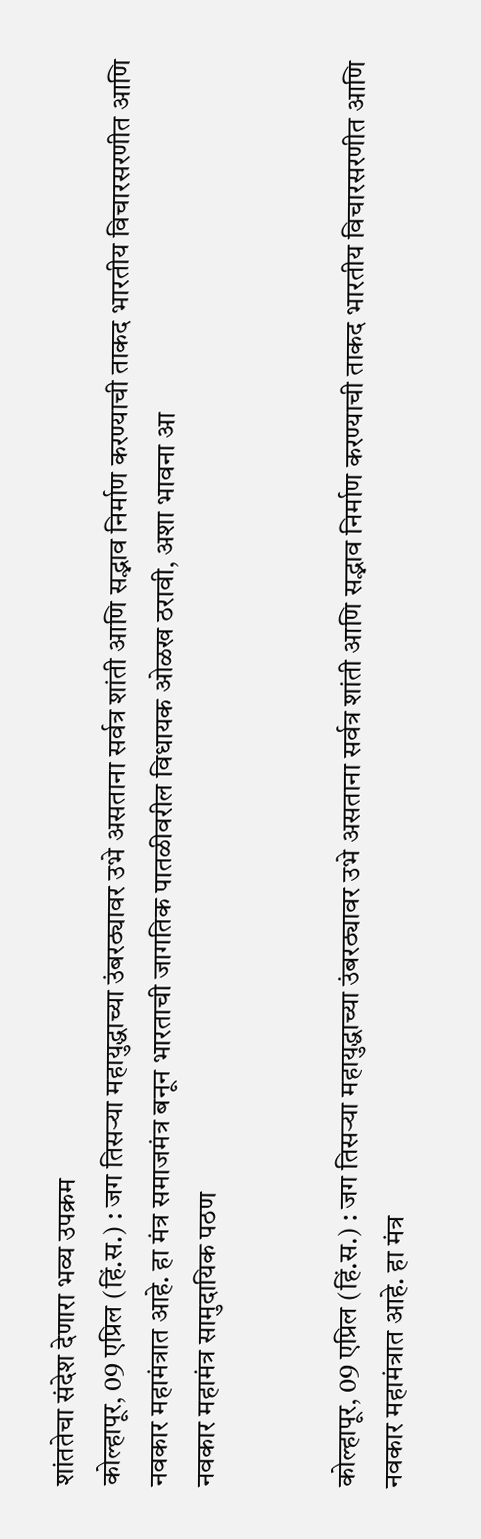शांततेचा संदेश देणारा भव्य उपक्रम
कोल्हापूर, 09 एप्रिल (हिं.स.) : जग तिसऱ्या महायुद्धाच्या उंबरठ्यावर उभे असताना सर्वत्र शांती आणि सद्भाव निर्माण करण्याची ताकद भारतीय विचारसरणीत आणि नवकार महामंत्रात आहे. हा मंत्र समाजमंत्र बनून भारताची जागतिक पातळीवरील विधायक ओळख ठरावी, अशा भावना आ
नवकार महामंत्र सामुदायिक पठण


कोल्हापूर, 09 एप्रिल (हिं.स.) : जग तिसऱ्या महायुद्धाच्या उंबरठ्यावर उभे असताना सर्वत्र शांती आणि सद्भाव निर्माण करण्याची ताकद भारतीय विचारसरणीत आणि नवकार महामंत्रात आहे. हा मंत्र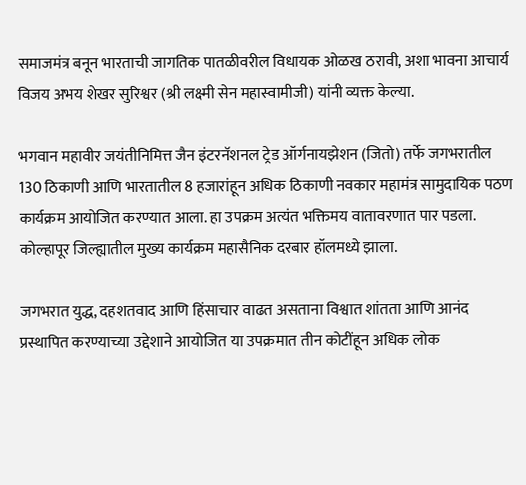समाजमंत्र बनून भारताची जागतिक पातळीवरील विधायक ओळख ठरावी, अशा भावना आचार्य विजय अभय शेखर सुरिश्वर (श्री लक्ष्मी सेन महास्वामीजी) यांनी व्यक्त केल्या.

भगवान महावीर जयंतीनिमित्त जैन इंटरनॅशनल ट्रेड ऑर्गनायझेशन (जितो) तर्फे जगभरातील 130 ठिकाणी आणि भारतातील 8 हजारांहून अधिक ठिकाणी नवकार महामंत्र सामुदायिक पठण कार्यक्रम आयोजित करण्यात आला. हा उपक्रम अत्यंत भक्तिमय वातावरणात पार पडला. कोल्हापूर जिल्ह्यातील मुख्य कार्यक्रम महासैनिक दरबार हॉलमध्ये झाला.

जगभरात युद्ध, दहशतवाद आणि हिंसाचार वाढत असताना विश्वात शांतता आणि आनंद प्रस्थापित करण्याच्या उद्देशाने आयोजित या उपक्रमात तीन कोटींहून अधिक लोक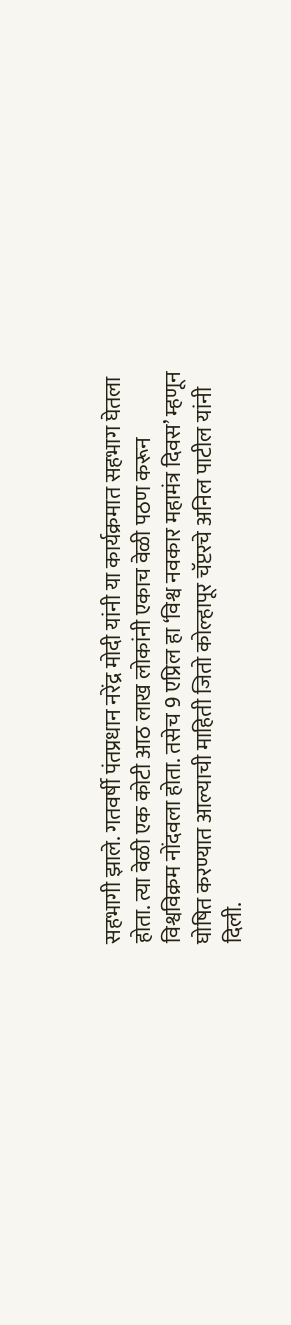सहभागी झाले. गतवर्षी पंतप्रधान नरेंद्र मोदी यांनी या कार्यक्रमात सहभाग घेतला होता. त्या वेळी एक कोटी आठ लाख लोकांनी एकाच वेळी पठण करून विश्वविक्रम नोंदवला होता. तसेच 9 एप्रिल हा ‘विश्व नवकार महामंत्र दिवस’ म्हणून घोषित करण्यात आल्याची माहिती जितो कोल्हापूर चॅप्टरचे अनिल पाटील यांनी दिली.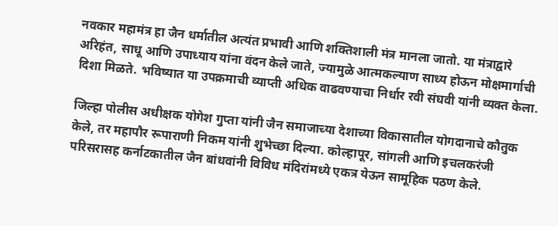नवकार महामंत्र हा जैन धर्मातील अत्यंत प्रभावी आणि शक्तिशाली मंत्र मानला जातो. या मंत्राद्वारे अरिहंत, साधू आणि उपाध्याय यांना वंदन केले जाते, ज्यामुळे आत्मकल्याण साध्य होऊन मोक्षमार्गाची दिशा मिळते. भविष्यात या उपक्रमाची व्याप्ती अधिक वाढवण्याचा निर्धार रवी संघवी यांनी व्यक्त केला.

जिल्हा पोलीस अधीक्षक योगेश गुप्ता यांनी जैन समाजाच्या देशाच्या विकासातील योगदानाचे कौतुक केले, तर महापौर रूपाराणी निकम यांनी शुभेच्छा दिल्या. कोल्हापूर, सांगली आणि इचलकरंजी परिसरासह कर्नाटकातील जैन बांधवांनी विविध मंदिरांमध्ये एकत्र येऊन सामूहिक पठण केले.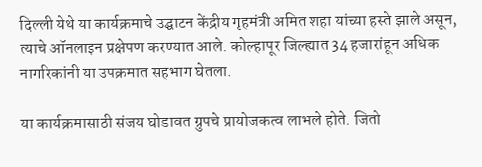दिल्ली येथे या कार्यक्रमाचे उद्घाटन केंद्रीय गृहमंत्री अमित शहा यांच्या हस्ते झाले असून, त्याचे ऑनलाइन प्रक्षेपण करण्यात आले. कोल्हापूर जिल्ह्यात 34 हजारांहून अधिक नागरिकांनी या उपक्रमात सहभाग घेतला.

या कार्यक्रमासाठी संजय घोडावत ग्रुपचे प्रायोजकत्व लाभले होते. जितो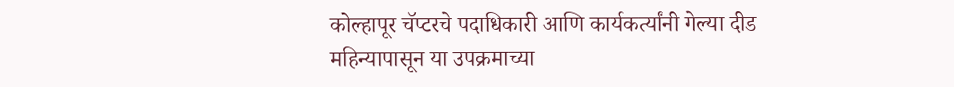कोल्हापूर चॅप्टरचे पदाधिकारी आणि कार्यकर्त्यांनी गेल्या दीड महिन्यापासून या उपक्रमाच्या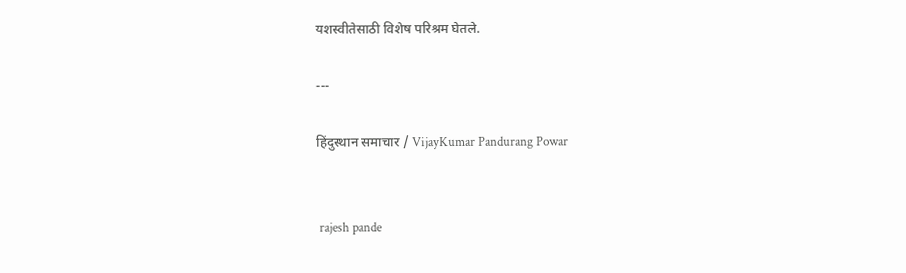यशस्वीतेसाठी विशेष परिश्रम घेतले.

---

हिंदुस्थान समाचार / VijayKumar Pandurang Powar


 rajesh pande